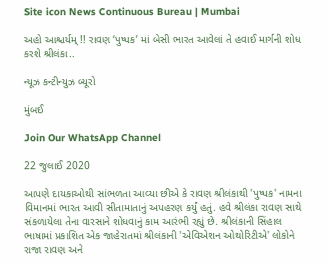Site icon News Continuous Bureau | Mumbai

અહો આશ્ચર્યમ્ !! રાવણ ‘પુષ્પક’ માં બેસી ભારત આવેલાં તે હવાઈ માર્ગની શોધ કરશે શ્રીલંકા..

ન્યૂઝ કન્ટીન્યુઝ બ્યૂરો

મુંબઈ

Join Our WhatsApp Channel

22 જુલાઈ 2020

આપણે દાયકાઓથી સાંભળતા આવ્યા છીએ કે રાવણ શ્રીલંકાથી 'પુષ્પક' નામના વિમાનમાં ભારત આવી સીતામાતાનું અપહરણ કર્યું હતું. હવે શ્રીલંકા રાવણ સાથે સંકળાયેલા તેના વારસાને શોધવાનું કામ આરંભી રહ્યું છે. શ્રીલંકાની સિંહાલ ભાષામાં પ્રકાશિત એક જાહેરાતમાં શ્રીલંકાની 'એવિએશન ઓથોરિટીએ' લોકોને રાજા રાવણ અને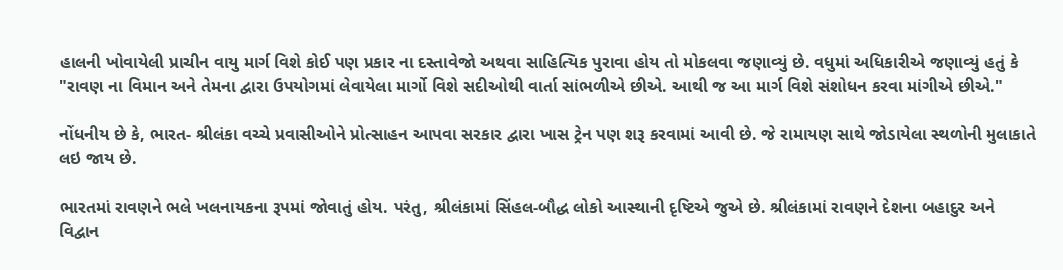હાલની ખોવાયેલી પ્રાચીન વાયુ માર્ગ વિશે કોઈ પણ પ્રકાર ના દસ્તાવેજો અથવા સાહિત્યિક પુરાવા હોય તો મોકલવા જણાવ્યું છે. વધુમાં અધિકારીએ જણાવ્યું હતું કે "રાવણ ના વિમાન અને તેમના દ્વારા ઉપયોગમાં લેવાયેલા માર્ગો વિશે સદીઓથી વાર્તા સાંભળીએ છીએ. આથી જ આ માર્ગ વિશે સંશોધન કરવા માંગીએ છીએ."

નોંધનીય છે કે, ભારત- શ્રીલંકા વચ્ચે પ્રવાસીઓને પ્રોત્સાહન આપવા સરકાર દ્વારા ખાસ ટ્રેન પણ શરૂ કરવામાં આવી છે. જે રામાયણ સાથે જોડાયેલા સ્થળોની મુલાકાતે લઇ જાય છે.

ભારતમાં રાવણને ભલે ખલનાયકના રૂપમાં જોવાતું હોય. પરંતુ, શ્રીલંકામાં સિંહલ-બૌદ્ધ લોકો આસ્થાની દૃષ્ટિએ જુએ છે. શ્રીલંકામાં રાવણને દેશના બહાદુર અને વિદ્વાન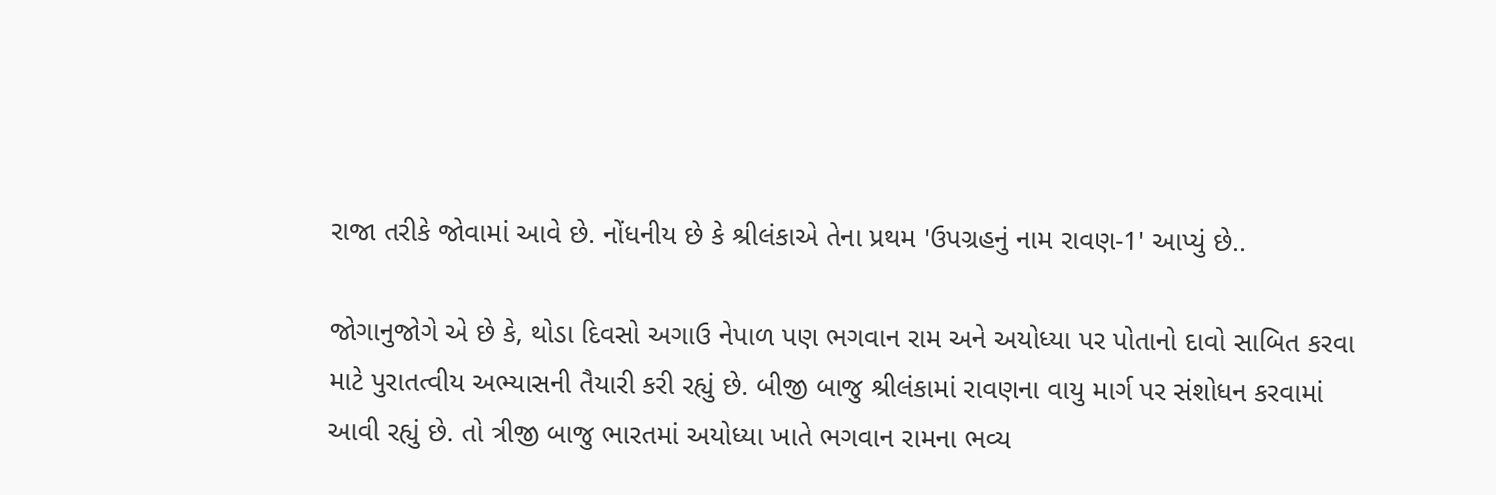રાજા તરીકે જોવામાં આવે છે. નોંધનીય છે કે શ્રીલંકાએ તેના પ્રથમ 'ઉપગ્રહનું નામ રાવણ-1' આપ્યું છે..

જોગાનુજોગે એ છે કે, થોડા દિવસો અગાઉ નેપાળ પણ ભગવાન રામ અને અયોધ્યા પર પોતાનો દાવો સાબિત કરવા માટે પુરાતત્વીય અભ્યાસની તૈયારી કરી રહ્યું છે. બીજી બાજુ શ્રીલંકામાં રાવણના વાયુ માર્ગ પર સંશોધન કરવામાં આવી રહ્યું છે. તો ત્રીજી બાજુ ભારતમાં અયોધ્યા ખાતે ભગવાન રામના ભવ્ય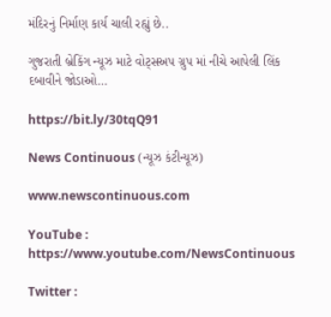મંદિરનું નિર્માણ કાર્ય ચાલી રહ્યું છે..

ગુજરાતી બ્રેકિંગ ન્યૂઝ માટે વોટ્સઅપ ગ્રુપ માં નીચે આપેલી લિંક દબાવીને જોડાઓ…

https://bit.ly/30tqQ91

News Continuous (ન્યૂઝ કંટીન્યૂઝ)

www.newscontinuous.com

YouTube : https://www.youtube.com/NewsContinuous

Twitter :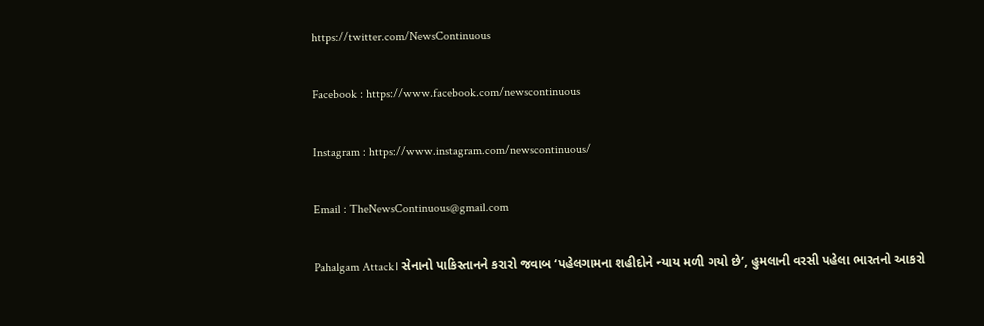https://twitter.com/NewsContinuous

Facebook : https://www.facebook.com/newscontinuous

Instagram : https://www.instagram.com/newscontinuous/

Email : TheNewsContinuous@gmail.com

Pahalgam Attack। સેનાનો પાકિસ્તાનને કરારો જવાબ ‘પહેલગામના શહીદોને ન્યાય મળી ગયો છે’, હુમલાની વરસી પહેલા ભારતનો આકરો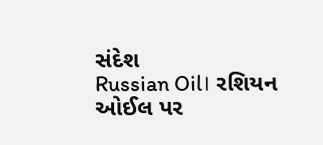સંદેશ
Russian Oil। રશિયન ઓઈલ પર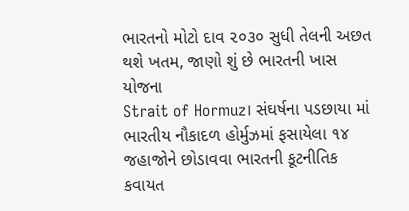ભારતનો મોટો દાવ ૨૦૩૦ સુધી તેલની અછત થશે ખતમ, જાણો શું છે ભારતની ખાસ યોજના
Strait of Hormuz। સંઘર્ષના પડછાયા માં ભારતીય નૌકાદળ હોર્મુઝમાં ફસાયેલા ૧૪ જહાજોને છોડાવવા ભારતની કૂટનીતિક કવાયત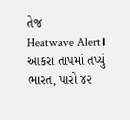તેજ
Heatwave Alert। આકરા તાપમાં તપ્યું ભારત, પારો ૪૨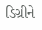ડિગ્રીને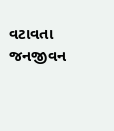વટાવતા જનજીવન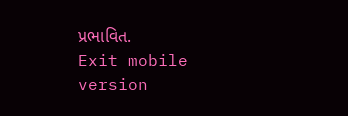પ્રભાવિત.
Exit mobile version